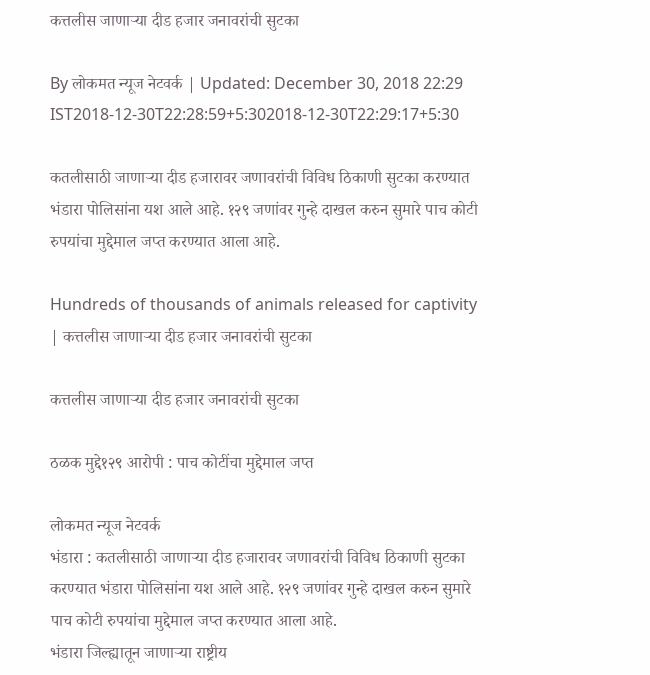कत्तलीस जाणाऱ्या दीड हजार जनावरांची सुटका

By लोकमत न्यूज नेटवर्क | Updated: December 30, 2018 22:29 IST2018-12-30T22:28:59+5:302018-12-30T22:29:17+5:30

कतलीसाठी जाणाऱ्या दीड हजारावर जणावरांची विविध ठिकाणी सुटका करण्यात भंडारा पोलिसांना यश आले आहे. १२९ जणांवर गुन्हे दाखल करुन सुमारे पाच कोटी रुपयांचा मुद्देमाल जप्त करण्यात आला आहे.

Hundreds of thousands of animals released for captivity | कत्तलीस जाणाऱ्या दीड हजार जनावरांची सुटका

कत्तलीस जाणाऱ्या दीड हजार जनावरांची सुटका

ठळक मुद्दे१२९ आरोपी : पाच कोटींचा मुद्देमाल जप्त

लोकमत न्यूज नेटवर्क
भंडारा : कतलीसाठी जाणाऱ्या दीड हजारावर जणावरांची विविध ठिकाणी सुटका करण्यात भंडारा पोलिसांना यश आले आहे. १२९ जणांवर गुन्हे दाखल करुन सुमारे पाच कोटी रुपयांचा मुद्देमाल जप्त करण्यात आला आहे.
भंडारा जिल्ह्यातून जाणाऱ्या राष्ट्रीय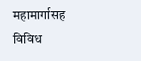महामार्गासह विविध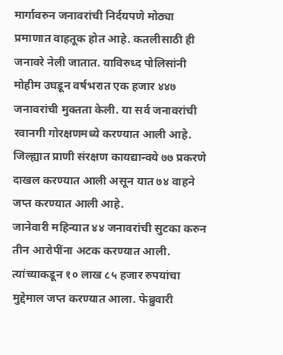मार्गावरुन जनावरांची निर्दयपणे मोठ्या प्रमाणात वाहतूक होत आहे. कतलीसाठी ही जनावरे नेली जातात. याविरुध्द पोलिसांनी मोहीम उघडून वर्षभरात एक हजार ४४७ जनावरांची मुक्तता केली. या सर्व जनावरांची रवानगी गोरक्षणमध्ये करण्यात आली आहे. जिल्ह्यात प्राणी संरक्षण कायद्यान्वये ७७ प्रकरणे दाखल करण्यात आली असून यात ७४ वाहने जप्त करण्यात आली आहे.
जानेवारी महिन्यात ४४ जनावरांची सुटका करुन तीन आरोपींना अटक करण्यात आली. त्यांच्याकडून १० लाख ८५ हजार रुपयांचा मुद्देमाल जप्त करण्यात आला. फेब्रुवारी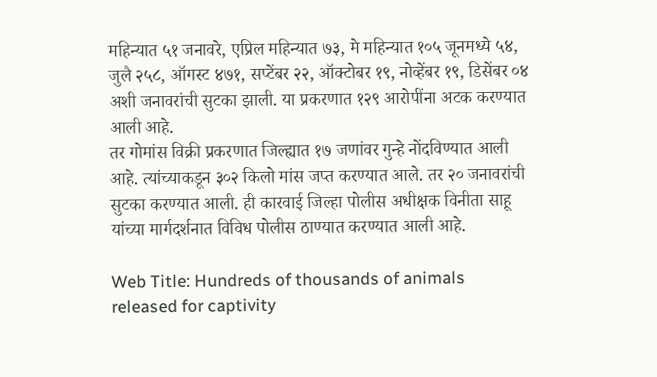महिन्यात ५१ जनावरे, एप्रिल महिन्यात ७३, मे महिन्यात १०५ जूनमध्ये ५४, जुलै २५८, ऑगस्ट ४७१, सप्टेंबर २२, ऑक्टोबर १९, नोव्हेंबर १९, डिसेंबर ०४ अशी जनावरांची सुटका झाली. या प्रकरणात १२९ आरोपींना अटक करण्यात आली आहे.
तर गोमांस विक्री प्रकरणात जिल्ह्यात १७ जणांवर गुन्हे नोंदविण्यात आली आहे. त्यांच्याकडून ३०२ किलो मांस जप्त करण्यात आले. तर २० जनावरांची सुटका करण्यात आली. ही कारवाई जिल्हा पोलीस अधीक्षक विनीता साहू यांच्या मार्गदर्शनात विविध पोलीस ठाण्यात करण्यात आली आहे.

Web Title: Hundreds of thousands of animals released for captivity